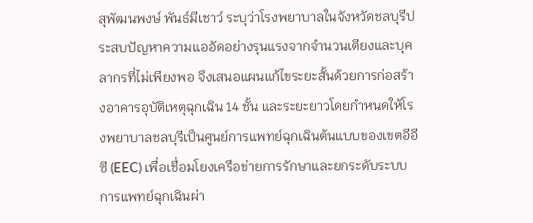สุพัฒนพงษ์ พันธ์มีเชาว์ ระบุว่าโรงพยาบาลในจังหวัดชลบุรีประสบปัญหาความแออัดอย่างรุนแรงจากจำนวนเตียงและบุคลากรที่ไม่เพียงพอ จึงเสนอแผนแก้ไขระยะสั้นด้วยการก่อสร้างอาคารอุบัติเหตุฉุกเฉิน 14 ชั้น และระยะยาวโดยกำหนดให้โรงพยาบาลชลบุรีเป็นศูนย์การแพทย์ฉุกเฉินต้นแบบของเขตอีอีซี (EEC) เพื่อเชื่อมโยงเครือข่ายการรักษาและยกระดับระบบการแพทย์ฉุกเฉินผ่า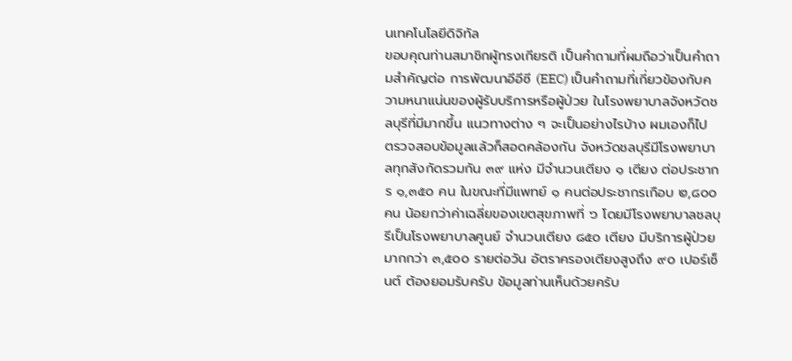นเทคโนโลยีดิจิทัล
ขอบคุณท่านสมาชิกผู้ทรงเกียรติ เป็นคำถามที่ผมถือว่าเป็นคำถามสำคัญต่อ การพัฒนาอีอีซี (EEC) เป็นคำถามที่เกี่ยวข้องกับความหนาแน่นของผู้รับบริการหรือผู้ป่วย ในโรงพยาบาลจังหวัดชลบุรีที่มีมากขึ้น แนวทางต่าง ๆ จะเป็นอย่างไรบ้าง ผมเองก็ไป ตรวจสอบข้อมูลแล้วก็สอดคล้องกัน จังหวัดชลบุรีมีโรงพยาบาลทุกสังกัดรวมกัน ๓๙ แห่ง มีจำนวนเตียง ๑ เตียง ต่อประชากร ๑,๓๕๐ คน ในขณะที่มีแพทย์ ๑ คนต่อประชากรเกือบ ๒,๘๐๐ คน น้อยกว่าค่าเฉลี่ยของเขตสุขภาพที่ ๖ โดยมีโรงพยาบาลชลบุรีเป็นโรงพยาบาลศูนย์ จำนวนเตียง ๘๕๐ เตียง มีบริการผู้ป่วยมากกว่า ๓,๕๐๐ รายต่อวัน อัตราครองเตียงสูงถึง ๙๐ เปอร์เซ็นต์ ต้องยอมรับครับ ข้อมูลท่านเห็นด้วยครับ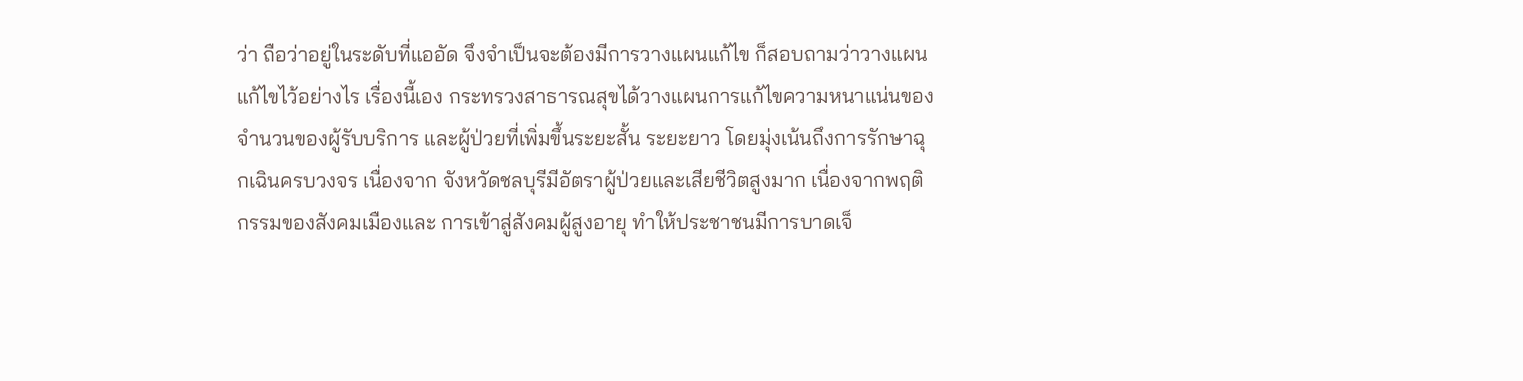ว่า ถือว่าอยู่ในระดับที่แออัด จึงจำเป็นจะต้องมีการวางแผนแก้ไข ก็สอบถามว่าวางแผนแก้ไขไว้อย่างไร เรื่องนี้เอง กระทรวงสาธารณสุขได้วางแผนการแก้ไขความหนาแน่นของจำนวนของผู้รับบริการ และผู้ป่วยที่เพิ่มขึ้นระยะสั้น ระยะยาว โดยมุ่งเน้นถึงการรักษาฉุกเฉินครบวงจร เนื่องจาก จังหวัดชลบุรีมีอัตราผู้ป่วยและเสียชีวิตสูงมาก เนื่องจากพฤติกรรมของสังคมเมืองและ การเข้าสู่สังคมผู้สูงอายุ ทำให้ประชาชนมีการบาดเจ็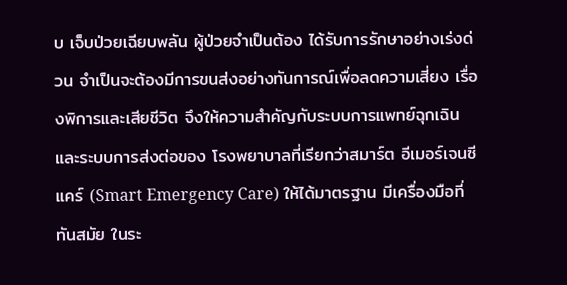บ เจ็บป่วยเฉียบพลัน ผู้ป่วยจำเป็นต้อง ได้รับการรักษาอย่างเร่งด่วน จำเป็นจะต้องมีการขนส่งอย่างทันการณ์เพื่อลดความเสี่ยง เรื่องพิการและเสียชีวิต จึงให้ความสำคัญกับระบบการแพทย์ฉุกเฉิน และระบบการส่งต่อของ โรงพยาบาลที่เรียกว่าสมาร์ต อีเมอร์เจนซี แคร์ (Smart Emergency Care) ให้ได้มาตรฐาน มีเครื่องมือที่ทันสมัย ในระ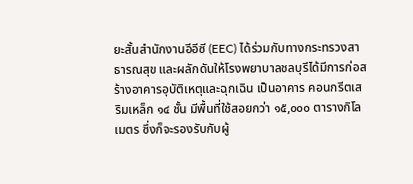ยะสั้นสำนักงานอีอีซี (EEC) ได้ร่วมกับทางกระทรวงสาธารณสุข และผลักดันให้โรงพยาบาลชลบุรีได้มีการก่อสร้างอาคารอุบัติเหตุและฉุกเฉิน เป็นอาคาร คอนกรีตเสริมเหล็ก ๑๔ ชั้น มีพื้นที่ใช้สอยกว่า ๑๕,๐๐๐ ตารางกิโลเมตร ซึ่งก็จะรองรับกับผู้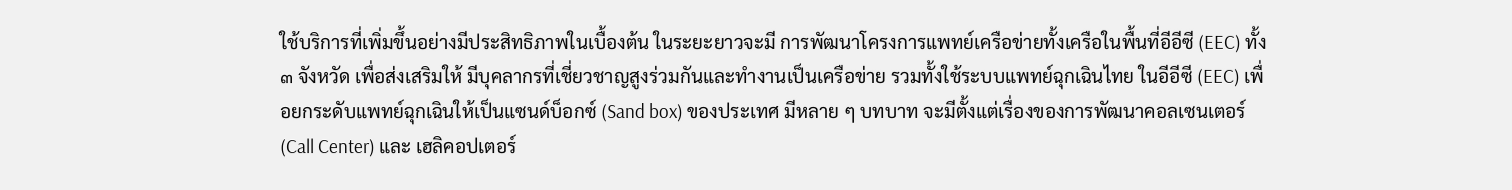ใช้บริการที่เพิ่มขึ้นอย่างมีประสิทธิภาพในเบื้องต้น ในระยะยาวจะมี การพัฒนาโครงการแพทย์เครือข่ายทั้งเครือในพื้นที่อีอีซี (EEC) ทั้ง ๓ จังหวัด เพื่อส่งเสริมให้ มีบุคลากรที่เชี่ยวชาญสูงร่วมกันและทำงานเป็นเครือข่าย รวมทั้งใช้ระบบแพทย์ฉุกเฉินไทย ในอีอีซี (EEC) เพื่อยกระดับแพทย์ฉุกเฉินให้เป็นแซนด์บ็อกซ์ (Sand box) ของประเทศ มีหลาย ๆ บทบาท จะมีตั้งแต่เรื่องของการพัฒนาคอลเซนเตอร์ (Call Center) และ เฮลิคอปเตอร์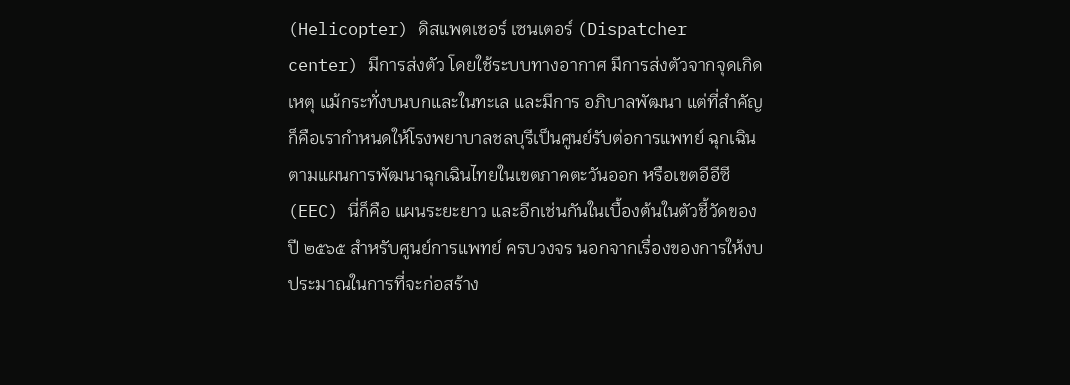(Helicopter) ดิสแพตเชอร์ เซนเตอร์ (Dispatcher center) มีการส่งตัว โดยใช้ระบบทางอากาศ มีการส่งตัวจากจุดเกิดเหตุ แม้กระทั่งบนบกและในทะเล และมีการ อภิบาลพัฒนา แต่ที่สำคัญก็คือเรากำหนดให้โรงพยาบาลชลบุรีเป็นศูนย์รับต่อการแพทย์ ฉุกเฉินตามแผนการพัฒนาฉุกเฉินไทยในเขตภาคตะวันออก หรือเขตอีอีซี (EEC) นี่ก็คือ แผนระยะยาว และอีกเช่นกันในเบื้องต้นในตัวชี้วัดของปี ๒๕๖๕ สำหรับศูนย์การแพทย์ ครบวงจร นอกจากเรื่องของการให้งบประมาณในการที่จะก่อสร้าง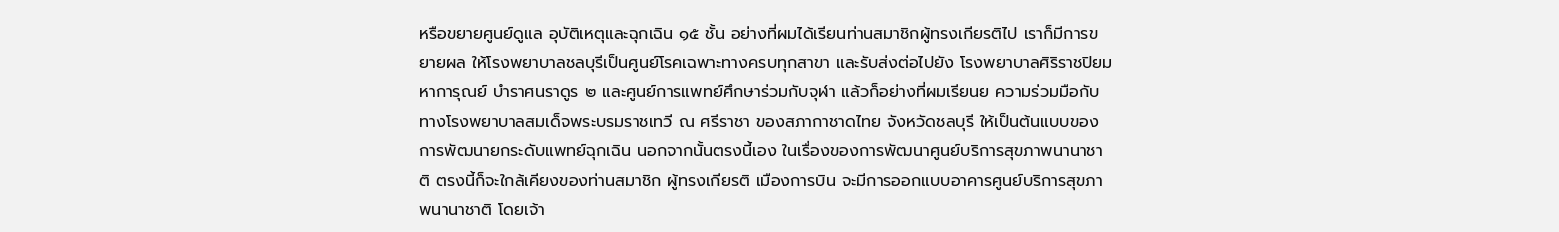หรือขยายศูนย์ดูแล อุบัติเหตุและฉุกเฉิน ๑๕ ชั้น อย่างที่ผมได้เรียนท่านสมาชิกผู้ทรงเกียรติไป เราก็มีการขยายผล ให้โรงพยาบาลชลบุรีเป็นศูนย์โรคเฉพาะทางครบทุกสาขา และรับส่งต่อไปยัง โรงพยาบาลศิริราชปิยมหาการุณย์ บำราศนราดูร ๒ และศูนย์การแพทย์ศึกษาร่วมกับจุฬา แล้วก็อย่างที่ผมเรียนย ความร่วมมือกับทางโรงพยาบาลสมเด็จพระบรมราชเทวี ณ ศรีราชา ของสภากาชาดไทย จังหวัดชลบุรี ให้เป็นต้นแบบของการพัฒนายกระดับแพทย์ฉุกเฉิน นอกจากนั้นตรงนี้เอง ในเรื่องของการพัฒนาศูนย์บริการสุขภาพนานาชาติ ตรงนี้ก็จะใกล้เคียงของท่านสมาชิก ผู้ทรงเกียรติ เมืองการบิน จะมีการออกแบบอาคารศูนย์บริการสุขภาพนานาชาติ โดยเจ้า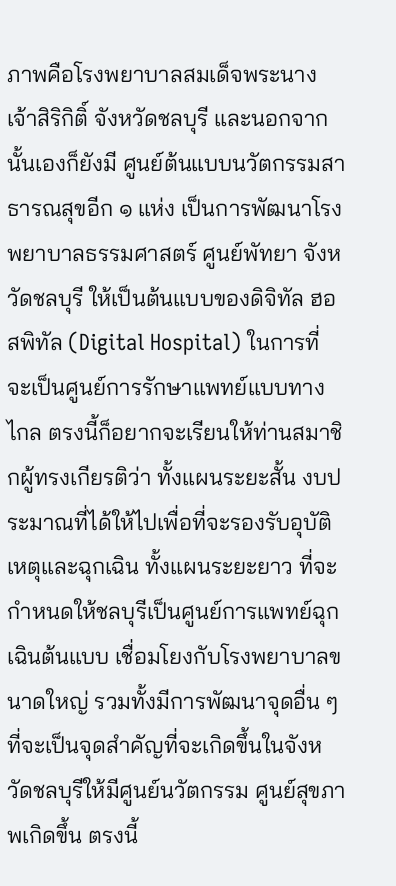ภาพคือโรงพยาบาลสมเด็จพระนางเจ้าสิริกิติ์ จังหวัดชลบุรี และนอกจากนั้นเองก็ยังมี ศูนย์ต้นแบบนวัตกรรมสาธารณสุขอีก ๑ แห่ง เป็นการพัฒนาโรงพยาบาลธรรมศาสตร์ ศูนย์พัทยา จังหวัดชลบุรี ให้เป็นต้นแบบของดิจิทัล ฮอสพิทัล (Digital Hospital) ในการที่ จะเป็นศูนย์การรักษาแพทย์แบบทางไกล ตรงนี้ก็อยากจะเรียนให้ท่านสมาชิกผู้ทรงเกียรติว่า ทั้งแผนระยะสั้น งบประมาณที่ได้ให้ไปเพื่อที่จะรองรับอุบัติเหตุและฉุกเฉิน ทั้งแผนระยะยาว ที่จะกำหนดให้ชลบุรีเป็นศูนย์การแพทย์ฉุกเฉินต้นแบบ เชื่อมโยงกับโรงพยาบาลขนาดใหญ่ รวมทั้งมีการพัฒนาจุดอื่น ๆ ที่จะเป็นจุดสำคัญที่จะเกิดขึ้นในจังหวัดชลบุรีให้มีศูนย์นวัตกรรม ศูนย์สุขภาพเกิดขึ้น ตรงนี้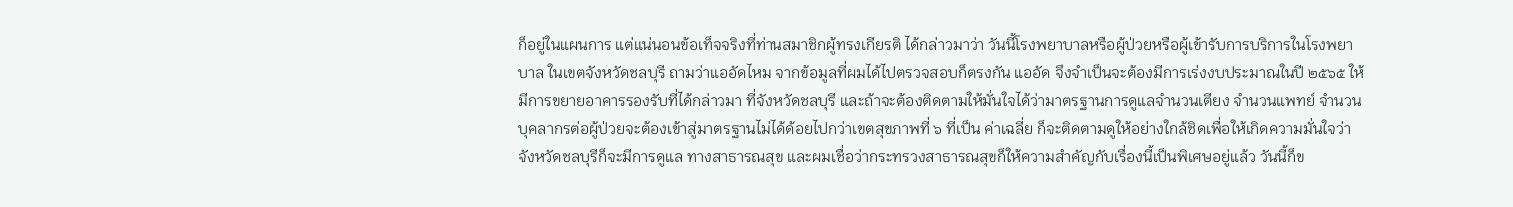ก็อยู่ในแผนการ แต่แน่นอนข้อเท็จจริงที่ท่านสมาชิกผู้ทรงเกียรติ ได้กล่าวมาว่า วันนี้โรงพยาบาลหรือผู้ป่วยหรือผู้เข้ารับการบริการในโรงพยาบาล ในเขตจังหวัดชลบุรี ถามว่าแออัดไหม จากข้อมูลที่ผมได้ไปตรวจสอบก็ตรงกัน แออัด จึงจำเป็นจะต้องมีการเร่งงบประมาณในปี ๒๕๖๕ ให้มีการขยายอาคารรองรับที่ได้กล่าวมา ที่จังหวัดชลบุรี และถ้าจะต้องติดตามให้มั่นใจได้ว่ามาตรฐานการดูแลจำนวนเตียง จำนวนแพทย์ จำนวนบุคลากรต่อผู้ป่วยจะต้องเข้าสู่มาตรฐานไม่ได้ด้อยไปกว่าเขตสุขภาพที่ ๖ ที่เป็น ค่าเฉลี่ย ก็จะติดตามดูให้อย่างใกล้ชิดเพื่อให้เกิดความมั่นใจว่าจังหวัดชลบุรีก็จะมีการดูแล ทางสาธารณสุข และผมเชื่อว่ากระทรวงสาธารณสุขก็ให้ความสำคัญกับเรื่องนี้เป็นพิเศษอยู่แล้ว วันนี้ก็ข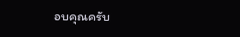อบคุณครับ